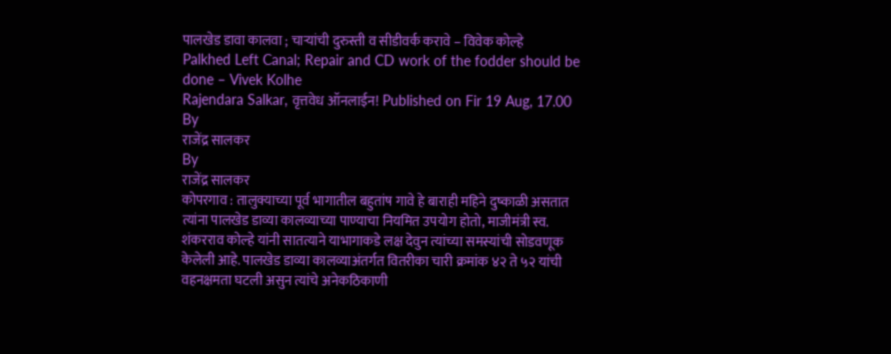पालखेड डावा कालवा ; चाऱ्यांची दुरुस्ती व सीडीवर्क करावे – विवेक कोल्हे
Palkhed Left Canal; Repair and CD work of the fodder should be done – Vivek Kolhe
Rajendara Salkar, वृत्तवेध ऑनलाईन! Published on Fir 19 Aug, 17.00
By
राजेंद्र सालकर
By
राजेंद्र सालकर
कोपरगाव : तालुक्याच्या पूर्व भागातील बहुतांष गावे हे बाराही महिने दुष्काळी असतात त्यांना पालखेड डाव्या कालव्याच्या पाण्याचा नियमित उपयोग होतो, माजीमंत्री स्व. शंकरराव कोल्हे यांनी सातत्याने याभागाकडे लक्ष देवुन त्यांच्या समस्यांची सोडवणूक केलेली आहे. पालखेड डाव्या कालव्याअंतर्गत वितरीका चारी क्रमांक ४२ ते ५२ यांची वहनक्षमता घटली असुन त्यांचे अनेकठिकाणी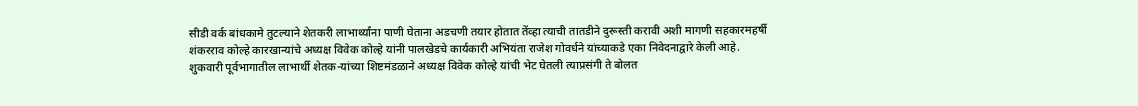सीडी वर्क बांधकामे तुटल्याने शेतकरी लाभार्थ्यांना पाणी घेताना अडचणी तयार होतात तेंव्हा त्याची तातडीने दुरूस्ती करावी अशी मागणी सहकारमहर्षी शंकरराव कोल्हे कारखान्यांचे अध्यक्ष विवेक कोल्हे यांनी पालखेडचे कार्यकारी अभियंता राजेश गोवर्धने यांच्याकडे एका निवेदनाद्वारे केली आहे.
शुकवारी पूर्वभागातील लाभार्थी शेतक-यांच्या शिष्टमंडळाने अध्यक्ष विवेक कोल्हे यांची भेट घेतली त्याप्रसंगी ते बोलत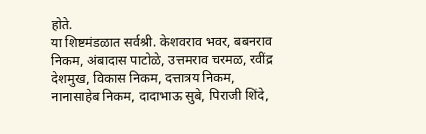होते.
या शिष्टमंडळात सर्वश्री. केशवराव भवर, बबनराव निकम, अंबादास पाटोळे, उत्तमराव चरमळ, रवींद्र देशमुख, विकास निकम, दत्तात्रय निकम, नानासाहेब निकम, दादाभाऊ सुबे, पिराजी शिंदे,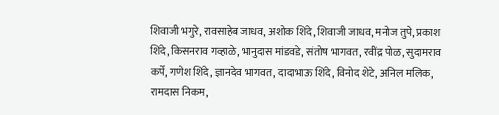शिवाजी भगुरे, रावसाहेब जाधव, अशोक शिंदे, शिवाजी जाधव, मनोज तुपे, प्रकाश शिंदे, किसनराव गव्हाळे, भानुदास मांडवडे, संतोष भागवत, रवींद्र पोळ, सुदामराव कर्पे, गणेश शिंदे, ज्ञानदेव भागवत, दादाभाऊ शिंदे, विनोद शेटे, अनिल मलिक, रामदास निकम,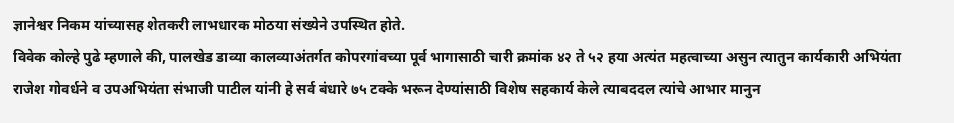ज्ञानेश्वर निकम यांच्यासह शेतकरी लाभधारक मोठया संख्येने उपस्थित होते.
विवेक कोल्हे पुढे म्हणाले की, पालखेड डाव्या कालव्याअंतर्गत कोपरगांवच्या पूर्व भागासाठी चारी क्रमांक ४२ ते ५२ हया अत्यंत महत्वाच्या असुन त्यातुन कार्यकारी अभियंता राजेश गोवर्धने व उपअभियंता संभाजी पाटील यांनी हे सर्व बंधारे ७५ टक्के भरून देण्यांसाठी विशेष सहकार्य केले त्याबददल त्यांचे आभार मानुन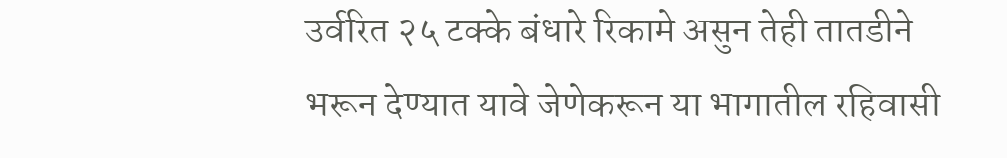उर्वरित २५ टक्के बंधारे रिकामे असुन तेही तातडीने भरून देण्यात यावे जेणेकरून या भागातील रहिवासी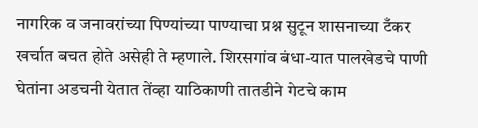नागरिक व जनावरांच्या पिण्यांच्या पाण्याचा प्रश्न सुटून शासनाच्या टँकर खर्चात बचत होते असेही ते म्हणाले. शिरसगांव बंधा-यात पालखेडचे पाणी घेतांना अडचनी येतात तेंव्हा याठिकाणी तातडीने गेटचे काम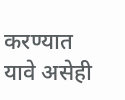करण्यात यावे असेही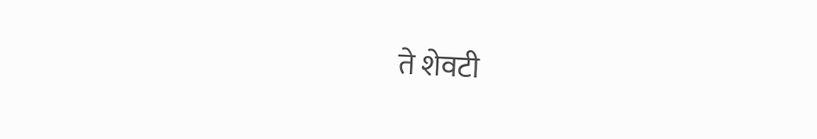ते शेवटी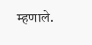म्हणाले.